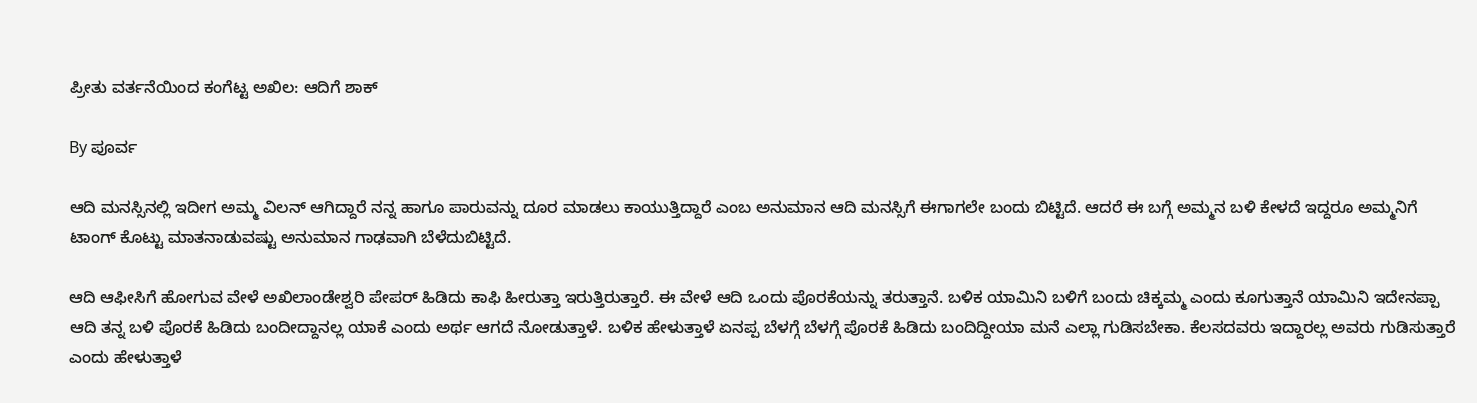ಪ್ರೀತು ವರ್ತನೆಯಿಂದ ಕಂಗೆಟ್ಟ ಅಖಿಲ: ಆದಿಗೆ ಶಾಕ್

By ಪೂರ್ವ

ಆದಿ ಮನಸ್ಸಿನಲ್ಲಿ ಇದೀಗ ಅಮ್ಮ ವಿಲನ್ ಆಗಿದ್ದಾರೆ ನನ್ನ ಹಾಗೂ ಪಾರುವನ್ನು ದೂರ ಮಾಡಲು ಕಾಯುತ್ತಿದ್ದಾರೆ ಎಂಬ ಅನುಮಾನ ಆದಿ ಮನಸ್ಸಿಗೆ ಈಗಾಗಲೇ ಬಂದು ಬಿಟ್ಟಿದೆ. ಆದರೆ ಈ ಬಗ್ಗೆ ಅಮ್ಮನ ಬಳಿ ಕೇಳದೆ ಇದ್ದರೂ ಅಮ್ಮನಿಗೆ ಟಾಂಗ್ ಕೊಟ್ಟು ಮಾತನಾಡುವಷ್ಟು ಅನುಮಾನ ಗಾಢವಾಗಿ ಬೆಳೆದುಬಿಟ್ಟಿದೆ.

ಆದಿ ಆಫೀಸಿಗೆ ಹೋಗುವ ವೇಳೆ ಅಖಿಲಾಂಡೇಶ್ವರಿ ಪೇಪರ್ ಹಿಡಿದು ಕಾಫಿ ಹೀರುತ್ತಾ ಇರುತ್ತಿರುತ್ತಾರೆ. ಈ ವೇಳೆ ಆದಿ ಒಂದು ಪೊರಕೆಯನ್ನು ತರುತ್ತಾನೆ. ಬಳಿಕ ಯಾಮಿನಿ ಬಳಿಗೆ ಬಂದು ಚಿಕ್ಕಮ್ಮ ಎಂದು ಕೂಗುತ್ತಾನೆ ಯಾಮಿನಿ ಇದೇನಪ್ಪಾ ಆದಿ ತನ್ನ ಬಳಿ ಪೊರಕೆ ಹಿಡಿದು ಬಂದೀದ್ದಾನಲ್ಲ ಯಾಕೆ ಎಂದು ಅರ್ಥ ಆಗದೆ ನೋಡುತ್ತಾಳೆ. ಬಳಿಕ ಹೇಳುತ್ತಾಳೆ ಏನಪ್ಪ ಬೆಳಗ್ಗೆ ಬೆಳಗ್ಗೆ ಪೊರಕೆ ಹಿಡಿದು ಬಂದಿದ್ದೀಯಾ ಮನೆ ಎಲ್ಲಾ ಗುಡಿಸಬೇಕಾ. ಕೆಲಸದವರು ಇದ್ದಾರಲ್ಲ ಅವರು ಗುಡಿಸುತ್ತಾರೆ ಎಂದು ಹೇಳುತ್ತಾಳೆ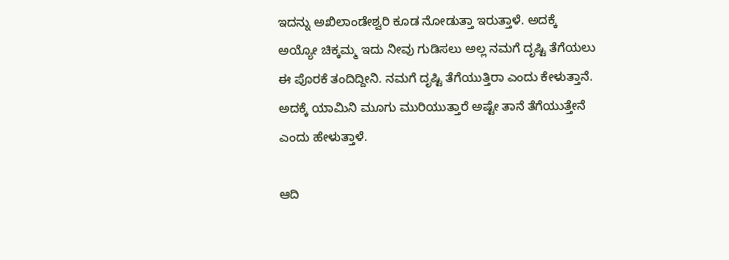ಇದನ್ನು ಅಖಿಲಾಂಡೇಶ್ವರಿ ಕೂಡ ನೋಡುತ್ತಾ ಇರುತ್ತಾಳೆ. ಅದಕ್ಕೆ ಅಯ್ಯೋ ಚಿಕ್ಕಮ್ಮ ಇದು ನೀವು ಗುಡಿಸಲು ಅಲ್ಲ ನಮಗೆ ದೃಷ್ಟಿ ತೆಗೆಯಲು ಈ ಪೊರಕೆ ತಂದಿದ್ದೀನಿ. ನಮಗೆ ದೃಷ್ಟಿ ತೆಗೆಯುತ್ತಿರಾ ಎಂದು ಕೇಳುತ್ತಾನೆ. ಅದಕ್ಕೆ ಯಾಮಿನಿ ಮೂಗು ಮುರಿಯುತ್ತಾರೆ ಅಷ್ಟೇ ತಾನೆ ತೆಗೆಯುತ್ತೇನೆ ಎಂದು ಹೇಳುತ್ತಾಳೆ.

ಆದಿ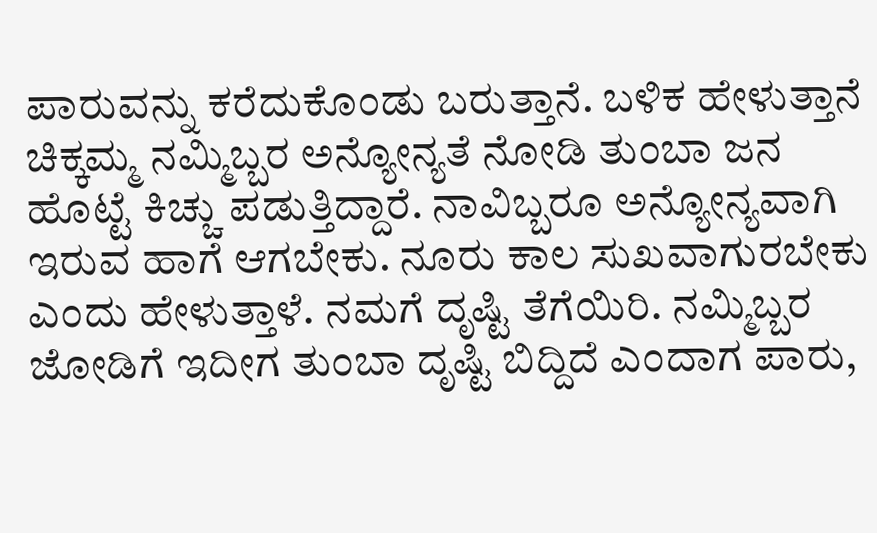ಪಾರುವನ್ನು ಕರೆದುಕೊಂಡು ಬರುತ್ತಾನೆ. ಬಳಿಕ ಹೇಳುತ್ತಾನೆ ಚಿಕ್ಕಮ್ಮ ನಮ್ಮಿಬ್ಬರ ಅನ್ಯೋನ್ಯತೆ ನೋಡಿ ತುಂಬಾ ಜನ ಹೊಟ್ಟೆ ಕಿಚ್ಚು ಪಡುತ್ತಿದ್ದಾರೆ. ನಾವಿಬ್ಬರೂ ಅನ್ಯೋನ್ಯವಾಗಿ ಇರುವ ಹಾಗೆ ಆಗಬೇಕು. ನೂರು ಕಾಲ ಸುಖವಾಗುರಬೇಕು ಎಂದು ಹೇಳುತ್ತಾಳೆ. ನಮಗೆ ದೃಷ್ಟಿ ತೆಗೆಯಿರಿ. ನಮ್ಮಿಬ್ಬರ ಜೋಡಿಗೆ ಇದೀಗ ತುಂಬಾ ದೃಷ್ಟಿ ಬಿದ್ದಿದೆ ಎಂದಾಗ ಪಾರು,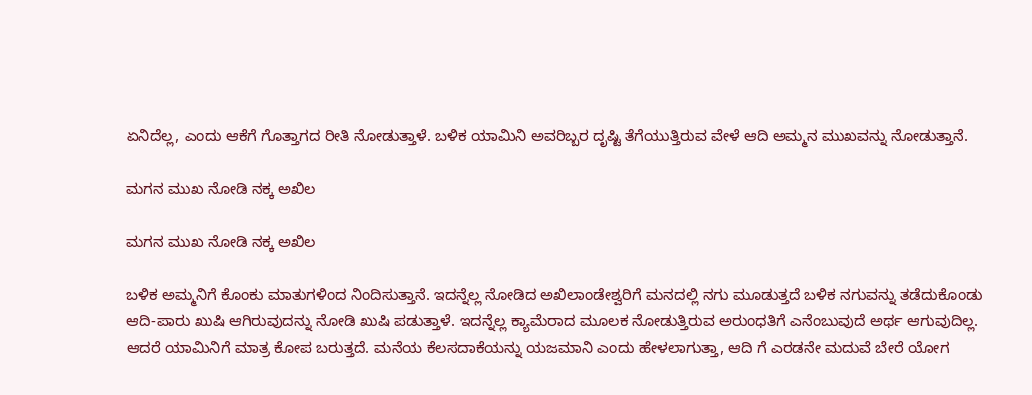ಏನಿದೆಲ್ಲ, ಎಂದು ಆಕೆಗೆ ಗೊತ್ತಾಗದ ರೀತಿ ನೋಡುತ್ತಾಳೆ. ಬಳಿಕ ಯಾಮಿನಿ ಅವರಿಬ್ಬರ ದೃಷ್ಟಿ ತೆಗೆಯುತ್ತಿರುವ ವೇಳೆ ಆದಿ ಅಮ್ಮನ ಮುಖವನ್ನು ನೋಡುತ್ತಾನೆ.

ಮಗನ ಮುಖ ನೋಡಿ ನಕ್ಕ ಅಖಿಲ

ಮಗನ ಮುಖ ನೋಡಿ ನಕ್ಕ ಅಖಿಲ

ಬಳಿಕ ಅಮ್ಮನಿಗೆ ಕೊಂಕು ಮಾತುಗಳಿಂದ ನಿಂದಿಸುತ್ತಾನೆ. ಇದನ್ನೆಲ್ಲ ನೋಡಿದ ಅಖಿಲಾಂಡೇಶ್ವರಿಗೆ ಮನದಲ್ಲಿ ನಗು ಮೂಡುತ್ತದೆ ಬಳಿಕ ನಗುವನ್ನು ತಡೆದುಕೊಂಡು ಆದಿ-ಪಾರು ಖುಷಿ ಆಗಿರುವುದನ್ನು ನೋಡಿ ಖುಷಿ ಪಡುತ್ತಾಳೆ. ಇದನ್ನೆಲ್ಲ ಕ್ಯಾಮೆರಾದ ಮೂಲಕ ನೋಡುತ್ತಿರುವ ಅರುಂಧತಿಗೆ ಎನೆಂಬುವುದೆ ಅರ್ಥ ಆಗುವುದಿಲ್ಲ. ಆದರೆ ಯಾಮಿನಿಗೆ ಮಾತ್ರ ಕೋಪ ಬರುತ್ತದೆ. ಮನೆಯ ಕೆಲಸದಾಕೆಯನ್ನು ಯಜಮಾನಿ ಎಂದು ಹೇಳಲಾಗುತ್ತಾ, ಆದಿ ಗೆ ಎರಡನೇ ಮದುವೆ ಬೇರೆ ಯೋಗ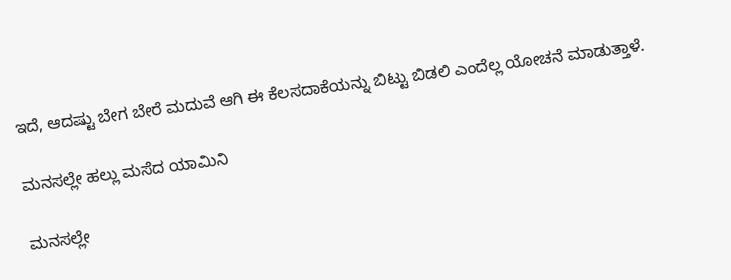ಇದೆ, ಆದಷ್ಟು ಬೇಗ ಬೇರೆ ಮದುವೆ ಆಗಿ ಈ ಕೆಲಸದಾಕೆಯನ್ನು ಬಿಟ್ಟು ಬಿಡಲಿ ಎಂದೆಲ್ಲ ಯೋಚನೆ ಮಾಡುತ್ತಾಳೆ.

ಮನಸಲ್ಲೇ ಹಲ್ಲು ಮಸೆದ ಯಾಮಿನಿ

ಮನಸಲ್ಲೇ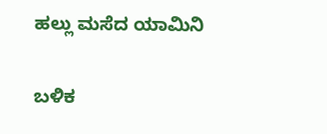ಹಲ್ಲು ಮಸೆದ ಯಾಮಿನಿ

ಬಳಿಕ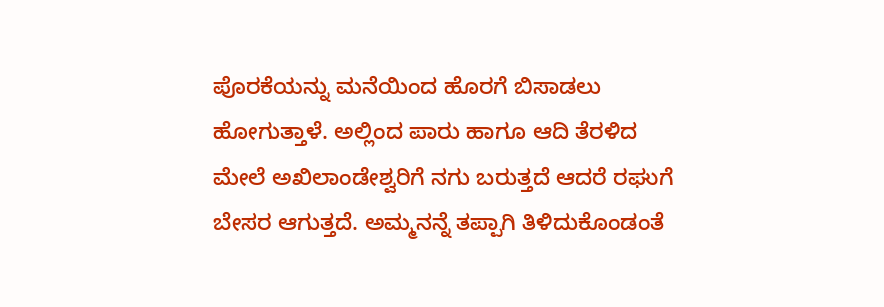ಪೊರಕೆಯನ್ನು ಮನೆಯಿಂದ ಹೊರಗೆ ಬಿಸಾಡಲು ಹೋಗುತ್ತಾಳೆ. ಅಲ್ಲಿಂದ ಪಾರು ಹಾಗೂ ಆದಿ ತೆರಳಿದ ಮೇಲೆ ಅಖಿಲಾಂಡೇಶ್ವರಿಗೆ ನಗು ಬರುತ್ತದೆ ಆದರೆ ರಘುಗೆ ಬೇಸರ ಆಗುತ್ತದೆ. ಅಮ್ಮನನ್ನೆ ತಪ್ಪಾಗಿ ತಿಳಿದುಕೊಂಡಂತೆ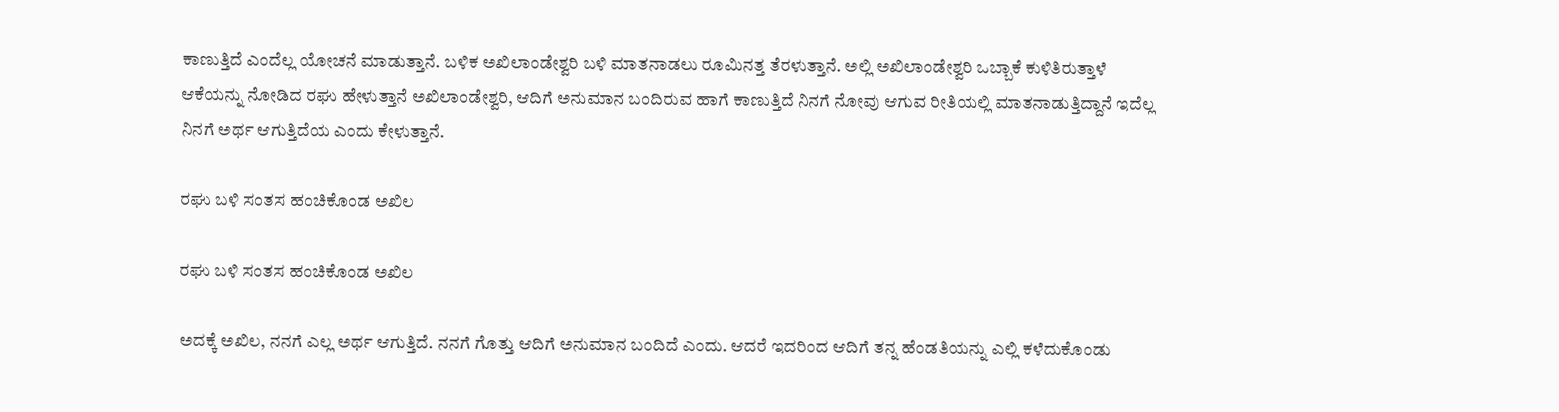ಕಾಣುತ್ತಿದೆ ಎಂದೆಲ್ಲ ಯೋಚನೆ ಮಾಡುತ್ತಾನೆ. ಬಳಿಕ ಅಖಿಲಾಂಡೇಶ್ವರಿ ಬಳಿ ಮಾತನಾಡಲು ರೂಮಿನತ್ತ ತೆರಳುತ್ತಾನೆ. ಅಲ್ಲಿ ಅಖಿಲಾಂಡೇಶ್ವರಿ ಒಬ್ಬಾಕೆ ಕುಳಿತಿರುತ್ತಾಳೆ ಆಕೆಯನ್ನು ನೋಡಿದ ರಘು ಹೇಳುತ್ತಾನೆ ಅಖಿಲಾಂಡೇಶ್ವರಿ, ಆದಿಗೆ ಅನುಮಾನ ಬಂದಿರುವ ಹಾಗೆ ಕಾಣುತ್ತಿದೆ ನಿನಗೆ ನೋವು ಆಗುವ ರೀತಿಯಲ್ಲಿ ಮಾತನಾಡುತ್ತಿದ್ದಾನೆ ಇದೆಲ್ಲ ನಿನಗೆ ಅರ್ಥ ಆಗುತ್ತಿದೆಯ ಎಂದು ಕೇಳುತ್ತಾನೆ.

ರಘು ಬಳಿ ಸಂತಸ ಹಂಚಿಕೊಂಡ ಅಖಿಲ

ರಘು ಬಳಿ ಸಂತಸ ಹಂಚಿಕೊಂಡ ಅಖಿಲ

ಅದಕ್ಕೆ ಅಖಿಲ, ನನಗೆ ಎಲ್ಲ ಅರ್ಥ ಆಗುತ್ತಿದೆ. ನನಗೆ ಗೊತ್ತು ಆದಿಗೆ ಅನುಮಾನ ಬಂದಿದೆ ಎಂದು. ಆದರೆ ಇದರಿಂದ ಆದಿಗೆ ತನ್ನ ಹೆಂಡತಿಯನ್ನು ಎಲ್ಲಿ ಕಳೆದುಕೊಂಡು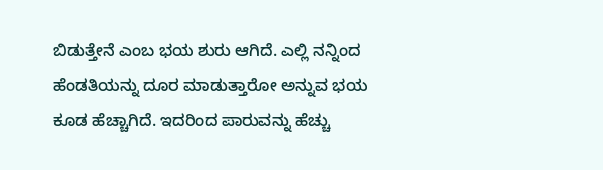ಬಿಡುತ್ತೇನೆ ಎಂಬ ಭಯ ಶುರು ಆಗಿದೆ. ಎಲ್ಲಿ ನನ್ನಿಂದ ಹೆಂಡತಿಯನ್ನು ದೂರ ಮಾಡುತ್ತಾರೋ ಅನ್ನುವ ಭಯ ಕೂಡ ಹೆಚ್ಚಾಗಿದೆ. ಇದರಿಂದ ಪಾರುವನ್ನು ಹೆಚ್ಚು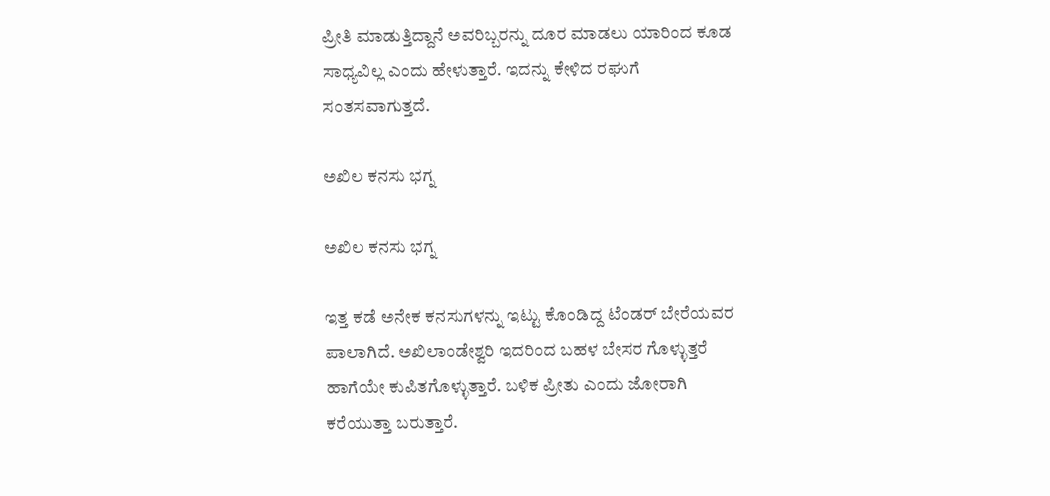ಪ್ರೀತಿ ಮಾಡುತ್ತಿದ್ದಾನೆ ಅವರಿಬ್ಬರನ್ನು ದೂರ ಮಾಡಲು ಯಾರಿಂದ ಕೂಡ ಸಾಧ್ಯವಿಲ್ಲ ಎಂದು ಹೇಳುತ್ತಾರೆ. ಇದನ್ನು ಕೇಳಿದ ರಘುಗೆ ಸಂತಸವಾಗುತ್ತದೆ.

ಅಖಿಲ ಕನಸು ಭಗ್ನ

ಅಖಿಲ ಕನಸು ಭಗ್ನ

ಇತ್ತ ಕಡೆ ಅನೇಕ ಕನಸುಗಳನ್ನು ಇಟ್ಟು ಕೊಂಡಿದ್ದ ಟೆಂಡರ್ ಬೇರೆಯವರ ಪಾಲಾಗಿದೆ. ಅಖಿಲಾಂಡೇಶ್ವರಿ ಇದರಿಂದ ಬಹಳ ಬೇಸರ ಗೊಳ್ಳುತ್ತರೆ ಹಾಗೆಯೇ ಕುಪಿತಗೊಳ್ಳುತ್ತಾರೆ. ಬಳಿಕ ಪ್ರೀತು ಎಂದು ಜೋರಾಗಿ ಕರೆಯುತ್ತಾ ಬರುತ್ತಾರೆ.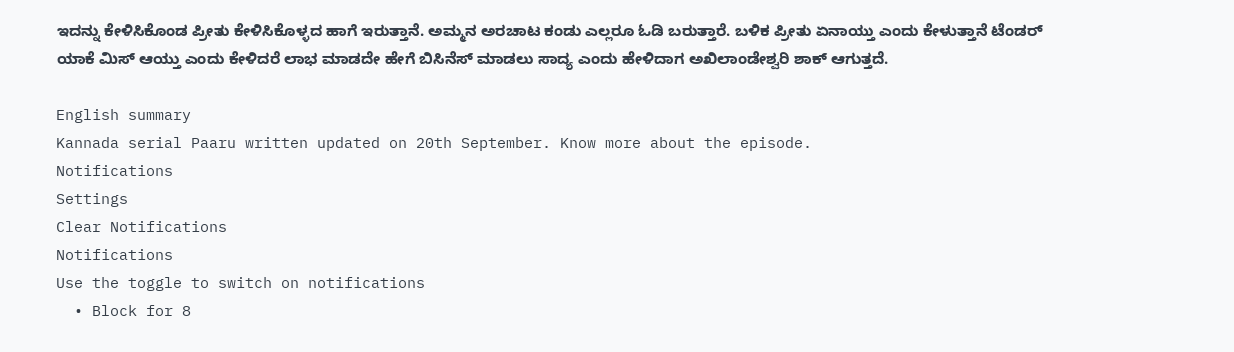ಇದನ್ನು ಕೇಳಿಸಿಕೊಂಡ ಪ್ರೀತು ಕೇಳಿಸಿಕೊಳ್ಳದ ಹಾಗೆ ಇರುತ್ತಾನೆ. ಅಮ್ಮನ ಅರಚಾಟ ಕಂಡು ಎಲ್ಲರೂ ಓಡಿ ಬರುತ್ತಾರೆ. ಬಳಿಕ ಪ್ರೀತು ಏನಾಯ್ತು ಎಂದು ಕೇಳುತ್ತಾನೆ ಟೆಂಡರ್ ಯಾಕೆ ಮಿಸ್ ಆಯ್ತು ಎಂದು ಕೇಳಿದರೆ ಲಾಭ ಮಾಡದೇ ಹೇಗೆ ಬಿಸಿನೆಸ್ ಮಾಡಲು ಸಾದ್ಯ ಎಂದು ಹೇಳಿದಾಗ ಅಖಿಲಾಂಡೇಶ್ವರಿ ಶಾಕ್ ಆಗುತ್ತದೆ.

English summary
Kannada serial Paaru written updated on 20th September. Know more about the episode.
Notifications
Settings
Clear Notifications
Notifications
Use the toggle to switch on notifications
  • Block for 8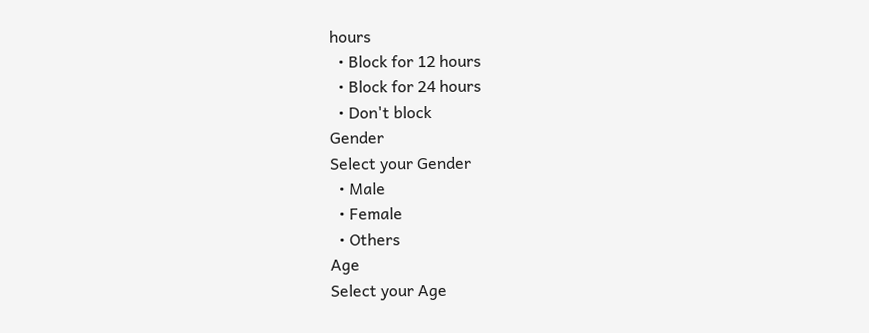hours
  • Block for 12 hours
  • Block for 24 hours
  • Don't block
Gender
Select your Gender
  • Male
  • Female
  • Others
Age
Select your Age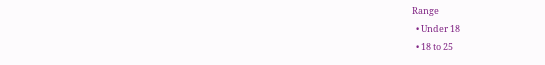Range
  • Under 18
  • 18 to 25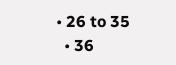• 26 to 35
  • 36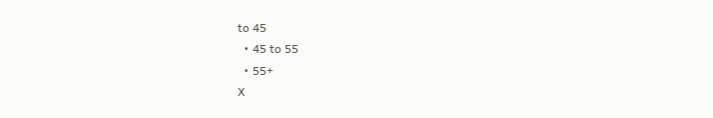to 45
  • 45 to 55
  • 55+
X